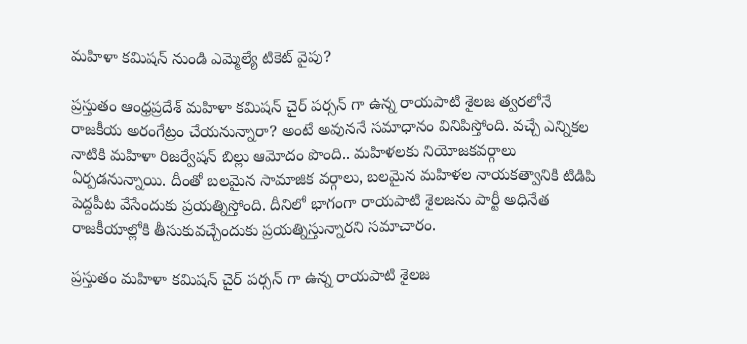మహిళా కమిషన్ నుండి ఎమ్మెల్యే టికెట్ వైపు?

ప్రస్తుతం ఆంధ్రప్రదేశ్ మహిళా కమిషన్ చైర్ ప‌ర్సన్ గా ఉన్న రాయపాటి శైలజ త్వరలోనే రాజకీయ అరంగేట్రం చేయనున్నారా? అంటే అవుననే సమాధానం వినిపిస్తోంది. వచ్చే ఎన్నికల నాటికి మహిళా రిజర్వేషన్ బిల్లు ఆమోదం పొంది.. మహిళలకు నియోజకవర్గాలు ఏర్పడనున్నాయి. దీంతో బలమైన సామాజిక వర్గాలు, బలమైన మహిళల‌ నాయకత్వానికి టిడిపి పెద్దపీట వేసేందుకు ప్రయత్నిస్తోంది. దీనిలో భాగంగా రాయపాటి శైలజను పార్టీ అధినేత రాజకీయాల్లోకి తీసుకువచ్చేందుకు ప్రయత్నిస్తున్నారని సమాచారం.

ప్ర‌స్తుతం మహిళా కమిషన్ చైర్ ప‌ర్సన్ గా ఉన్న రాయపాటి శైలజ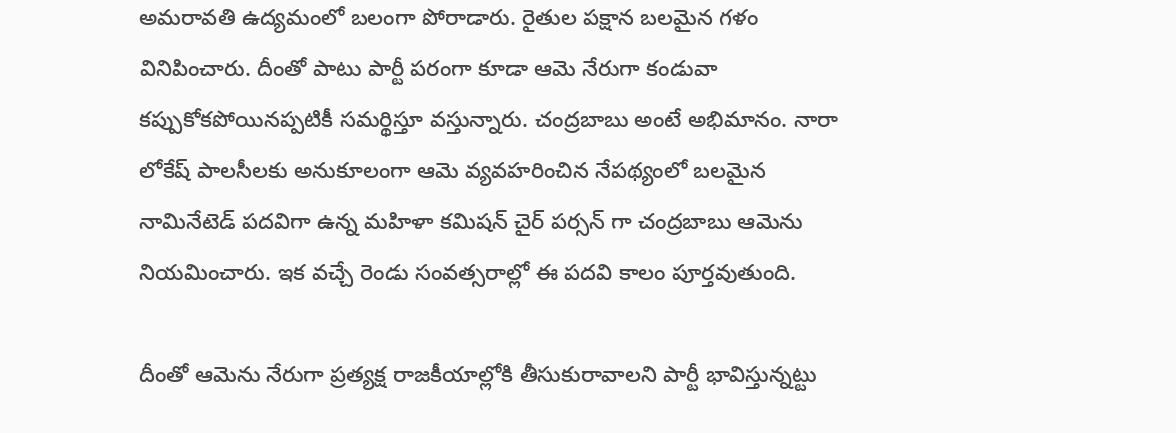అమరావతి ఉద్యమంలో బలంగా పోరాడారు. రైతుల పక్షాన బలమైన గ‌ళం వినిపించారు. దీంతో పాటు పార్టీ పరంగా కూడా ఆమె నేరుగా కండువా కప్పుకోకపోయినప్పటికీ సమర్థిస్తూ వస్తున్నారు. చంద్రబాబు అంటే అభిమానం. నారా లోకేష్ పాలసీలకు అనుకూలంగా ఆమె వ్యవహరించిన నేపథ్యంలో బలమైన నామినేటెడ్ పదవిగా ఉన్న మహిళా కమిషన్ చైర్ పర్సన్ గా చంద్రబాబు ఆమెను నియమించారు. ఇక వచ్చే రెండు సంవత్సరాల్లో ఈ పదవి కాలం పూర్తవుతుంది.

దీంతో ఆమెను నేరుగా ప్రత్యక్ష రాజకీయాల్లోకి తీసుకురావాలని పార్టీ భావిస్తున్నట్టు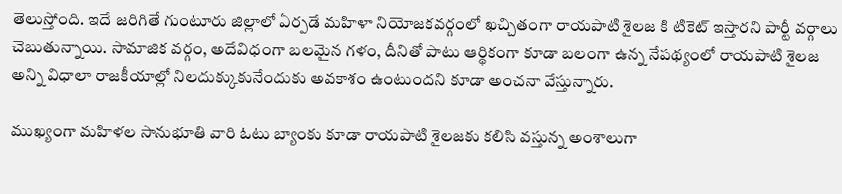తెలుస్తోంది. ఇదే జరిగితే గుంటూరు జిల్లాలో ఏర్పడే మహిళా నియోజకవర్గంలో ఖచ్చితంగా రాయపాటి శైలజ కి టికెట్ ఇస్తారని పార్టీ వర్గాలు చెబుతున్నాయి. సామాజిక వర్గం, అదేవిధంగా బలమైన గ‌ళం, దీనితో పాటు ఆర్థికంగా కూడా బలంగా ఉన్న నేపథ్యంలో రాయపాటి శైలజ అన్ని విధాలా రాజకీయాల్లో నిలదుక్కుకునేందుకు అవకాశం ఉంటుందని కూడా అంచనా వేస్తున్నారు.

ముఖ్యంగా మహిళల సానుభూతి వారి ఓటు బ్యాంకు కూడా రాయపాటి శైలజకు కలిసి వస్తున్న అంశాలుగా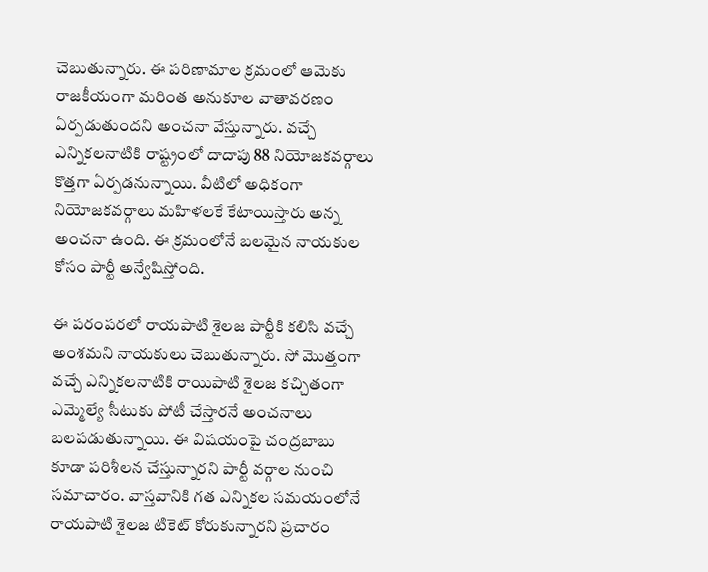చెబుతున్నారు. ఈ పరిణామాల క్రమంలో ఆమెకు రాజకీయంగా మరింత అనుకూల వాతావర‌ణం ఏర్పడుతుందని అంచనా వేస్తున్నారు. వచ్చే ఎన్నికలనాటికి రాష్ట్రంలో దాదాపు 88 నియోజకవర్గాలు కొత్తగా ఏర్పడనున్నాయి. వీటిలో అధికంగా నియోజకవర్గాలు మహిళలకే కేటాయిస్తారు అన్న అంచనా ఉంది. ఈ క్రమంలోనే బలమైన నాయకుల కోసం పార్టీ అన్వేషిస్తోంది.

ఈ పరంపరలో రాయపాటి శైలజ పార్టీకి కలిసి వచ్చే అంశమని నాయకులు చెబుతున్నారు. సో మొత్తంగా వచ్చే ఎన్నికలనాటికి రాయిపాటి శైలజ కచ్చితంగా ఎమ్మెల్యే సీటుకు పోటీ చేస్తారనే అంచనాలు బలపడుతున్నాయి. ఈ విషయంపై చంద్రబాబు కూడా పరిశీలన చేస్తున్నారని పార్టీ వర్గాల నుంచి సమాచారం. వాస్తవానికి గత ఎన్నికల సమయంలోనే రాయపాటి శైలజ టికెట్ కోరుకున్నారని ప్రచారం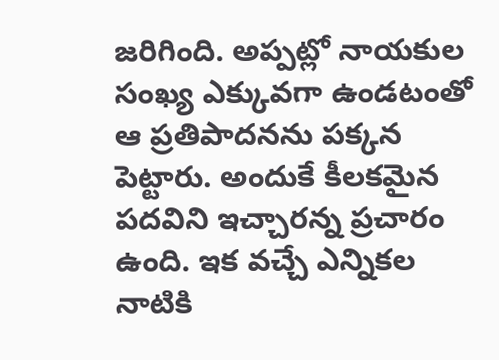జరిగింది. అప్పట్లో నాయకుల సంఖ్య ఎక్కువగా ఉండటంతో ఆ ప్ర‌తిపాద‌న‌ను పక్కన పెట్టారు. అందుకే కీలకమైన పదవిని ఇచ్చారన్న ప్రచారం ఉంది. ఇక వచ్చే ఎన్నిక‌ల నాటికి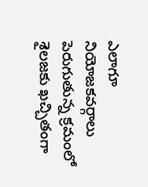ఎలాగూ నియోజకవర్గాలు పెరుగుతున్న క్రమంలో శైలజకు ఖచ్చితంగా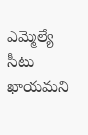ఎమ్మెల్యే సీటు ఖాయమని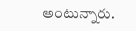అంటున్నారు.